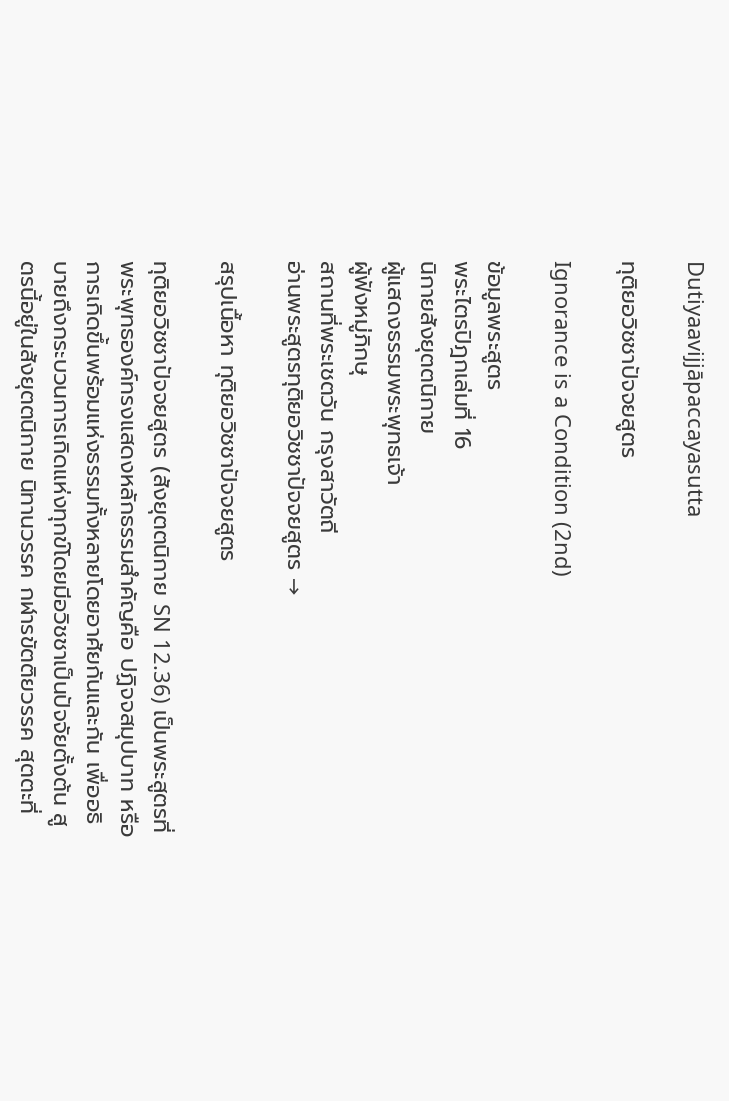Dutiyaavijjāpaccayasutta

ทุติยอวิชชาปัจจยสูตร

Ignorance is a Condition (2nd)

ข้อมูลพระสูตร
พระไตรปิฎกเล่มที่ 16
นิกายสังยุตตนิกาย
ผู้แสดงธรรมพระพุทธเจ้า
ผู้ฟังหมู่ภิกษุ
สถานที่พระเชตวัน กรุงสาวัตถี
อ่านพระสูตรทุติยอวิชชาปัจจยสูตร →

สรุปเนื้อหา ทุติยอวิชชาปัจจยสูตร

ทุติยอวิชชาปัจจยสูตร (สังยุตตนิกาย SN 12.36) เป็นพระสูตรที่พระพุทธองค์ทรงแสดงหลักธรรมสำคัญคือ ปฏิจจสมุปบาท หรือการเกิดขึ้นพร้อมแห่งธรรมทั้งหลายโดยอาศัยกันและกัน เพื่ออธิบายถึงกระบวนการเกิดแห่งทุกข์โดยมีอวิชชาเป็นปัจจัยตั้งต้น สูตรนี้อยู่ในสังยุตตนิกาย นิทานวรรค กฬารขัตติยวรรค สุตตะที่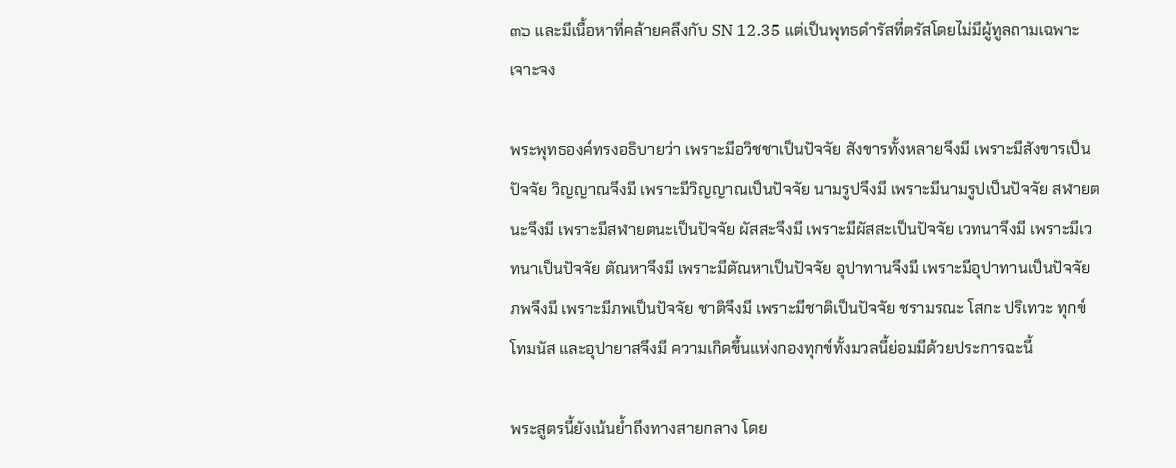๓๖ และมีเนื้อหาที่คล้ายคลึงกับ SN 12.35 แต่เป็นพุทธดำรัสที่ตรัสโดยไม่มีผู้ทูลถามเฉพาะเจาะจง

พระพุทธองค์ทรงอธิบายว่า เพราะมีอวิชชาเป็นปัจจัย สังขารทั้งหลายจึงมี เพราะมีสังขารเป็นปัจจัย วิญญาณจึงมี เพราะมีวิญญาณเป็นปัจจัย นามรูปจึงมี เพราะมีนามรูปเป็นปัจจัย สฬายตนะจึงมี เพราะมีสฬายตนะเป็นปัจจัย ผัสสะจึงมี เพราะมีผัสสะเป็นปัจจัย เวทนาจึงมี เพราะมีเวทนาเป็นปัจจัย ตัณหาจึงมี เพราะมีตัณหาเป็นปัจจัย อุปาทานจึงมี เพราะมีอุปาทานเป็นปัจจัย ภพจึงมี เพราะมีภพเป็นปัจจัย ชาติจึงมี เพราะมีชาติเป็นปัจจัย ชรามรณะ โสกะ ปริเทวะ ทุกข์ โทมนัส และอุปายาสจึงมี ความเกิดขึ้นแห่งกองทุกข์ทั้งมวลนี้ย่อมมีด้วยประการฉะนี้

พระสูตรนี้ยังเน้นย้ำถึงทางสายกลาง โดย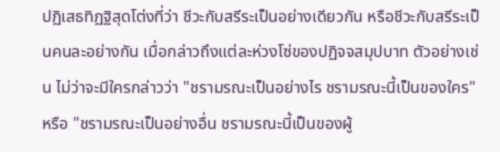ปฏิเสธทิฏฐิสุดโต่งที่ว่า ชีวะกับสรีระเป็นอย่างเดียวกัน หรือชีวะกับสรีระเป็นคนละอย่างกัน เมื่อกล่าวถึงแต่ละห่วงโซ่ของปฏิจจสมุปบาท ตัวอย่างเช่น ไม่ว่าจะมีใครกล่าวว่า "ชรามรณะเป็นอย่างไร ชรามรณะนี้เป็นของใคร" หรือ "ชรามรณะเป็นอย่างอื่น ชรามรณะนี้เป็นของผู้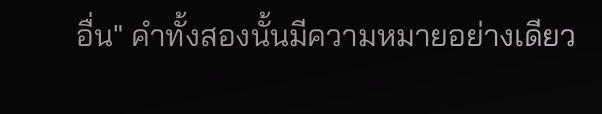อื่น" คำทั้งสองนั้นมีความหมายอย่างเดียว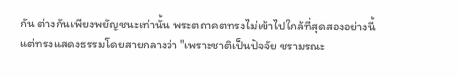กัน ต่างกันเพียงพยัญชนะเท่านั้น พระตถาคตทรงไม่เข้าไปใกล้ที่สุดสองอย่างนี้ แต่ทรงแสดงธรรมโดยสายกลางว่า "เพราะชาติเป็นปัจจัย ชรามรณะ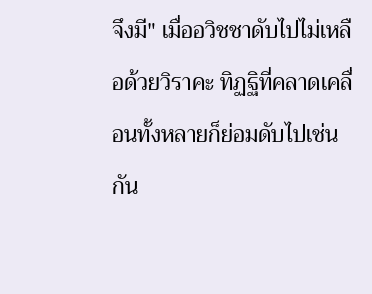จึงมี" เมื่ออวิชชาดับไปไม่เหลือด้วยวิราคะ ทิฏฐิที่คลาดเคลื่อนทั้งหลายก็ย่อมดับไปเช่นกัน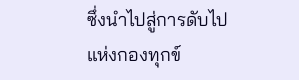ซึ่งนำไปสู่การดับไปแห่งกองทุกข์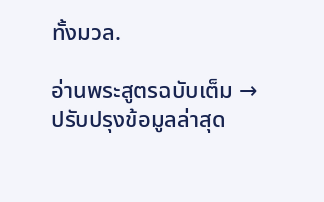ทั้งมวล.

อ่านพระสูตรฉบับเต็ม →
ปรับปรุงข้อมูลล่าสุด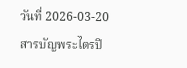วันที่ 2026-03-20
สารบัญพระไตรปิ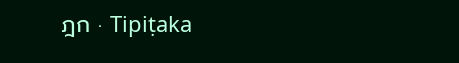ฎก · Tipiṭaka